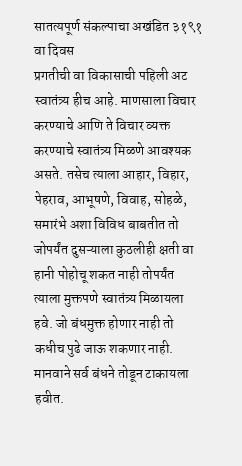सातत्यपूर्ण संकल्पाचा अखंडित ३१९१ वा दिवस
प्रगतीची वा विकासाची पहिली अट स्वातंत्र्य हीच आहे. माणसाला विचार करण्याचे आणि ते विचार व्यक्त करण्याचे स्वातंत्र्य मिळणे आवश्यक असते. तसेच त्याला आहार, विहार, पेहराव, आभूषणे, विवाह, सोहळे, समारंभे अशा विविध बाबतीत तो जोपर्यंत दुसऱ्याला कुठलीही क्षती वा हानी पोहोचू शकत नाही तोपर्यंत त्याला मुक्तपणे स्वातंत्र्य मिळायला हवे. जो बंधमुक्त होणार नाही तो कधीच पुढे जाऊ शकणार नाही. मानवाने सर्व बंधने तोडून टाकायला हवीत.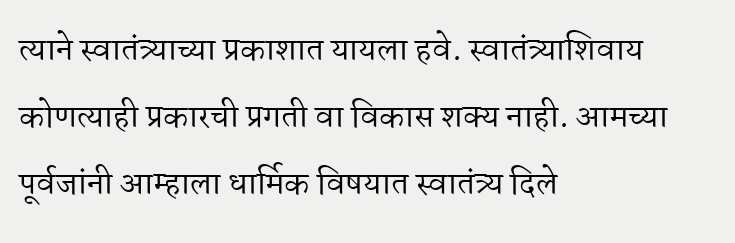त्याने स्वातंत्र्याच्या प्रकाशात यायला हवे. स्वातंत्र्याशिवाय कोणत्याही प्रकारची प्रगती वा विकास शक्य नाही. आमच्या पूर्वजांनी आम्हाला धार्मिक विषयात स्वातंत्र्य दिले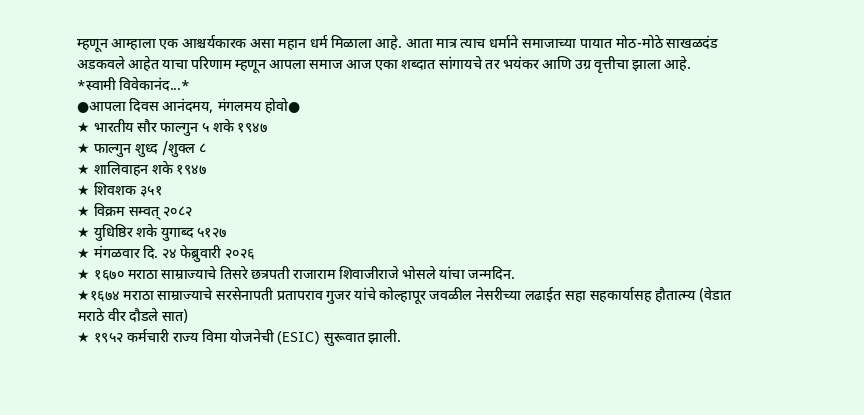म्हणून आम्हाला एक आश्चर्यकारक असा महान धर्म मिळाला आहे. आता मात्र त्याच धर्माने समाजाच्या पायात मोठ-मोठे साखळदंड अडकवले आहेत याचा परिणाम म्हणून आपला समाज आज एका शब्दात सांगायचे तर भयंकर आणि उग्र वृत्तीचा झाला आहे.
*स्वामी विवेकानंद...*
●आपला दिवस आनंदमय, मंगलमय होवो●
★ भारतीय सौर फाल्गुन ५ शके १९४७
★ फाल्गुन शुध्द /शुक्ल ८
★ शालिवाहन शके १९४७
★ शिवशक ३५१
★ विक्रम सम्वत् २०८२
★ युधिष्ठिर शके युगाब्द ५१२७
★ मंगळवार दि. २४ फेब्रुवारी २०२६
★ १६७० मराठा साम्राज्याचे तिसरे छत्रपती राजाराम शिवाजीराजे भोसले यांचा जन्मदिन.
★१६७४ मराठा साम्राज्याचे सरसेनापती प्रतापराव गुजर यांचे कोल्हापूर जवळील नेसरीच्या लढाईत सहा सहकार्यासह हौतात्म्य (वेडात मराठे वीर दौडले सात)
★ १९५२ कर्मचारी राज्य विमा योजनेची (ESIC) सुरूवात झाली.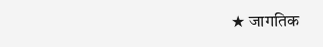★ जागतिक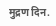मुद्रण दिन.